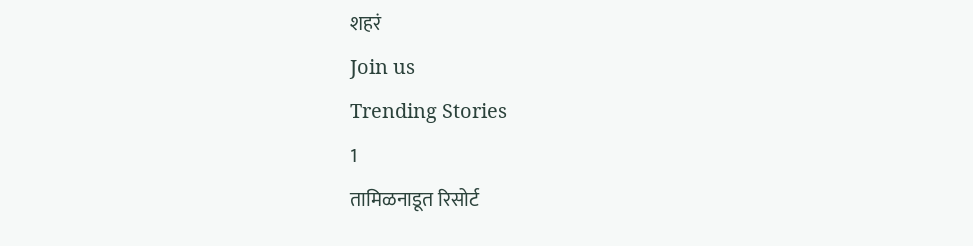शहरं
Join us
Trending Stories
1
तामिळनाडूत रिसोर्ट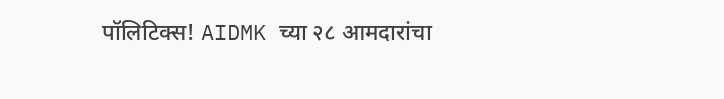पॉलिटिक्स! AIDMK च्या २८ आमदारांचा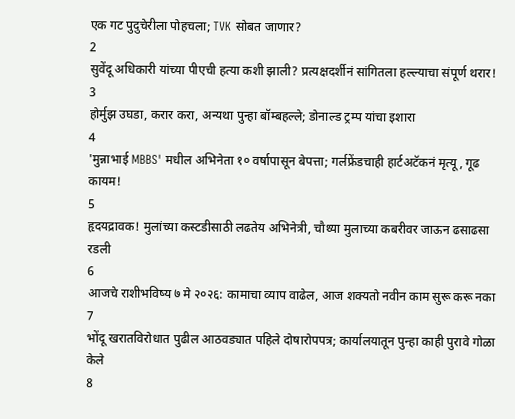एक गट पुदुचेरीला पोहचला; TVK सोबत जाणार?
2
सुवेंदू अधिकारी यांच्या पीएची हत्या कशी झाली? प्रत्यक्षदर्शीनं सांगितला हल्ल्याचा संपूर्ण थरार!
3
होर्मुझ उघडा, करार करा, अन्यथा पुन्हा बॉम्बहल्ले; डोनाल्ड ट्रम्प यांचा इशारा
4
'मुन्नाभाई MBBS' मधील अभिनेता १० वर्षापासून बेपत्ता; गर्लफ्रेंडचाही हार्टअटॅकनं मृत्यू, गूढ कायम!
5
हृदयद्रावक! मुलांच्या कस्टडीसाठी लढतेय अभिनेत्री, चौथ्या मुलाच्या कबरीवर जाऊन ढसाढसा रडली
6
आजचे राशीभविष्य ७ मे २०२६: कामाचा व्याप वाढेल, आज शक्यतो नवीन काम सुरू करू नका
7
भोंदू खरातविरोधात पुढील आठवड्यात पहिले दोषारोपपत्र; कार्यालयातून पुन्हा काही पुरावे गोळा केले
8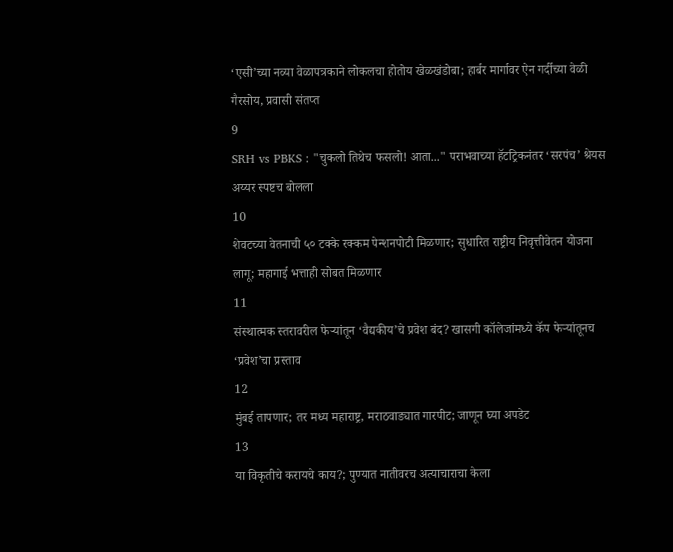‘एसी’च्या नव्या वेळापत्रकाने लोकलचा होतोय खेळखंडोबा; हार्बर मार्गावर ऐन गर्दीच्या वेळी गैरसोय, प्रवासी संतप्त
9
SRH vs PBKS : "चुकलो तिथेच फसलो! आता..." पराभवाच्या हॅटट्रिकनंतर ‘सरपंच’ श्रेयस अय्यर स्पष्टच बोलला
10
शेवटच्या वेतनाची ५० टक्के रक्कम पेन्शनपोटी मिळणार; सुधारित राष्ट्रीय निवृत्तीवेतन योजना लागू; महागाई भत्ताही सोबत मिळणार
11
संस्थात्मक स्तरावरील फेऱ्यांतून ‘वैद्यकीय’चे प्रवेश बंद? खासगी कॉलेजांमध्ये कॅप फेऱ्यांतूनच ‘प्रवेश’चा प्रस्ताव
12
मुंबई तापणार; तर मध्य महाराष्ट्र, मराठवाड्यात गारपीट; जाणून घ्या अपडेट
13
या विकृतीचे करायचे काय?; पुण्यात नातीवरच अत्याचाराचा केला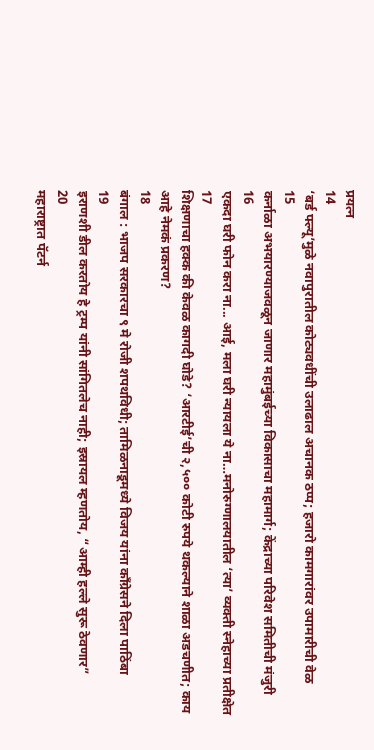प्रयत्न
14
‘बर्ड फ्ल्यू’मुळे नवापुरातील कोट्यवधींची उलाढाल अचानक ठप्प; हजारो कामगारांवर उपामारीची वेळ
15
कर्नाळा अभयारण्याजवळून जाणार महामुंबईच्या विकासाचा महामार्ग; केंद्राच्या परिवेश समितीची मंजुरी
16
एकदा घरी फोन करा ना... आई, मला घरी न्यायला ये ना…मनोरुग्णालयातील ‘त्या’ व्यक्ती स्नेहाच्या प्रतीक्षेत
17
शिक्षणाचा हक्क की केवळ कागदी घोडे? ‘आरटीई’ची २,५०० कोटी रुपये थकल्याने शाळा अडचणीत; काय आहे नेमकं प्रकरण?
18
बंगाल : भाजप सरकारचा ९ मे रोजी शपथविधी; तामिळनाडूमध्ये विजय यांना काँग्रेसने दिला पाठिंबा
19
इराणशी डील करतोय हे ट्रम्प यांनी सांगितलेच नाही; इस्रायल म्हणतोय, “आम्ही हल्ले सुरू ठेवणार”
20
महाराष्ट्रात पॅटर्न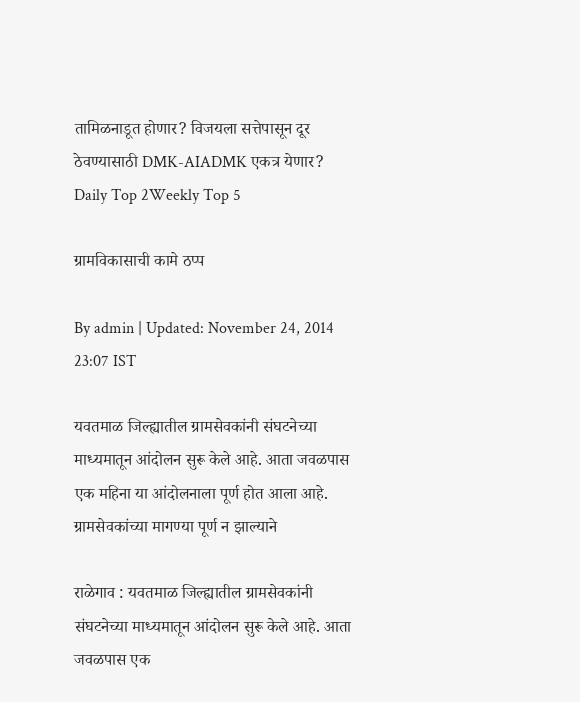तामिळनाडूत होणार? विजयला सत्तेपासून दूर ठेवण्यासाठी DMK-AIADMK एकत्र येणार?
Daily Top 2Weekly Top 5

ग्रामविकासाची कामे ठप्प

By admin | Updated: November 24, 2014 23:07 IST

यवतमाळ जिल्ह्यातील ग्रामसेवकांनी संघटनेच्या माध्यमातून आंदोलन सुरू केले आहे. आता जवळपास एक महिना या आंदोलनाला पूर्ण होत आला आहे. ग्रामसेवकांच्या मागण्या पूर्ण न झाल्याने

राळेगाव : यवतमाळ जिल्ह्यातील ग्रामसेवकांनी संघटनेच्या माध्यमातून आंदोलन सुरू केले आहे. आता जवळपास एक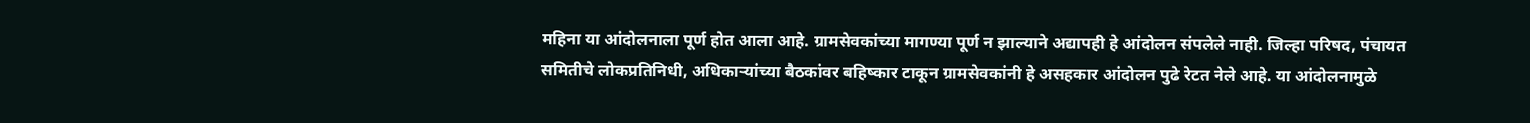महिना या आंदोलनाला पूर्ण होत आला आहे. ग्रामसेवकांच्या मागण्या पूर्ण न झाल्याने अद्यापही हे आंदोलन संपलेले नाही. जिल्हा परिषद, पंचायत समितीचे लोकप्रतिनिधी, अधिकाऱ्यांच्या बैठकांवर बहिष्कार टाकून ग्रामसेवकांनी हे असहकार आंदोलन पुढे रेटत नेले आहे. या आंदोलनामुळे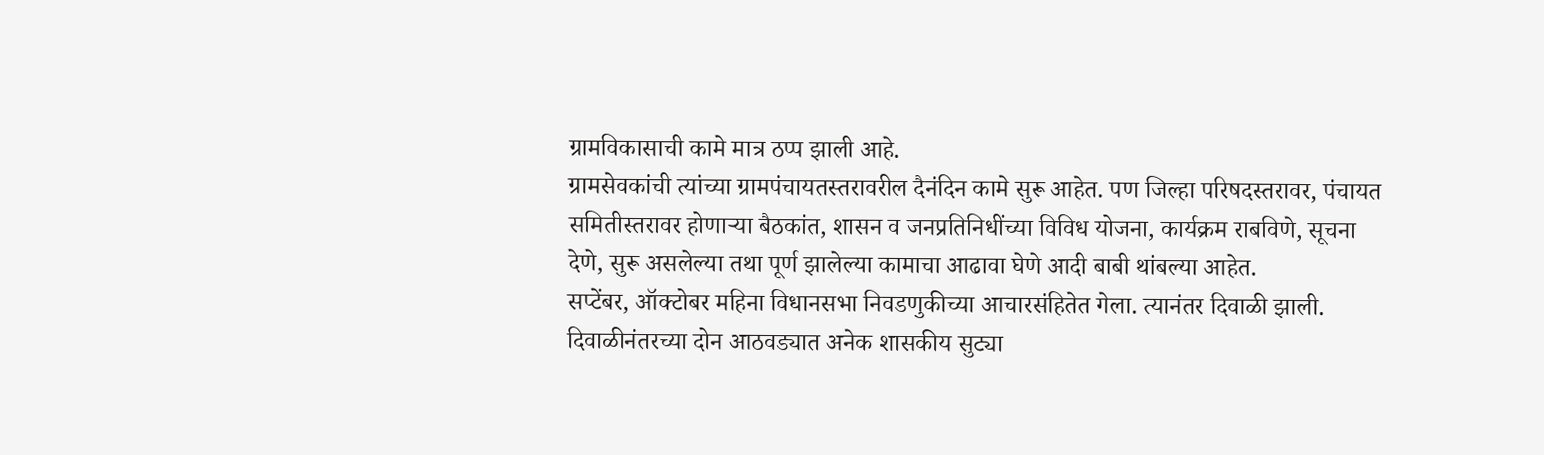ग्रामविकासाची कामे मात्र ठप्प झाली आहे.
ग्रामसेवकांची त्यांच्या ग्रामपंचायतस्तरावरील दैनंदिन कामे सुरू आहेत. पण जिल्हा परिषदस्तरावर, पंचायत समितीस्तरावर होणाऱ्या बैठकांत, शासन व जनप्रतिनिधींच्या विविध योजना, कार्यक्रम राबविणे, सूचना देणे, सुरू असलेल्या तथा पूर्ण झालेल्या कामाचा आढावा घेणे आदी बाबी थांबल्या आहेत.
सप्टेंबर, ऑक्टोबर महिना विधानसभा निवडणुकीच्या आचारसंहितेत गेला. त्यानंतर दिवाळी झाली. दिवाळीनंतरच्या दोन आठवड्यात अनेक शासकीय सुट्या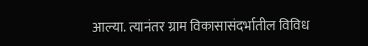आल्या. त्यानंतर ग्राम विकासासंदर्भातील विविध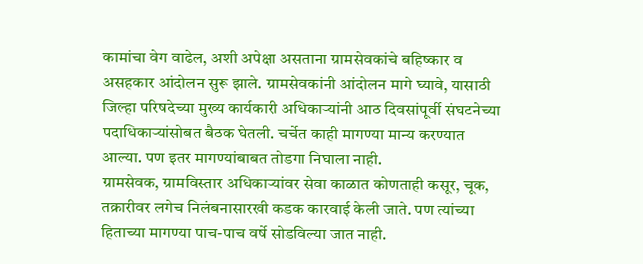कामांचा वेग वाढेल, अशी अपेक्षा असताना ग्रामसेवकांचे बहिष्कार व असहकार आंदोलन सुरू झाले. ग्रामसेवकांनी आंदोलन मागे घ्यावे, यासाठी जिल्हा परिषदेच्या मुख्य कार्यकारी अधिकाऱ्यांनी आठ दिवसांपूर्वी संघटनेच्या पदाधिकाऱ्यांसोबत बैठक घेतली. चर्चेत काही मागण्या मान्य करण्यात आल्या. पण इतर मागण्यांबाबत तोडगा निघाला नाही.
ग्रामसेवक, ग्रामविस्तार अधिकाऱ्यांवर सेवा काळात कोणताही कसूर, चूक, तक्रारीवर लगेच निलंबनासारखी कडक कारवाई केली जाते. पण त्यांच्या हिताच्या मागण्या पाच-पाच वर्षे सोडविल्या जात नाही.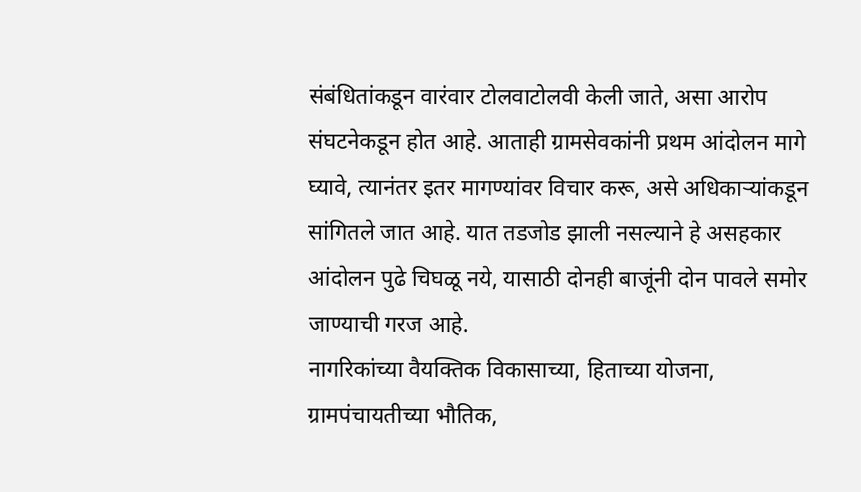संबंधितांकडून वारंवार टोलवाटोलवी केली जाते, असा आरोप संघटनेकडून होत आहे. आताही ग्रामसेवकांनी प्रथम आंदोलन मागे घ्यावे, त्यानंतर इतर मागण्यांवर विचार करू, असे अधिकाऱ्यांकडून सांगितले जात आहे. यात तडजोड झाली नसल्याने हे असहकार आंदोलन पुढे चिघळू नये, यासाठी दोनही बाजूंनी दोन पावले समोर जाण्याची गरज आहे.
नागरिकांच्या वैयक्तिक विकासाच्या, हिताच्या योजना, ग्रामपंचायतीच्या भौतिक,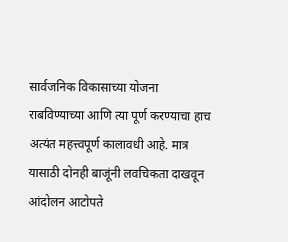सार्वजनिक विकासाच्या योजना राबविण्याच्या आणि त्या पूर्ण करण्याचा हाच अत्यंत महत्त्वपूर्ण कालावधी आहे. मात्र यासाठी दोनही बाजूंनी लवचिकता दाखवून आंदोलन आटोपते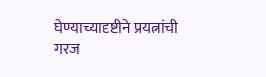घेण्याच्यादृष्टीने प्रयत्नांची गरज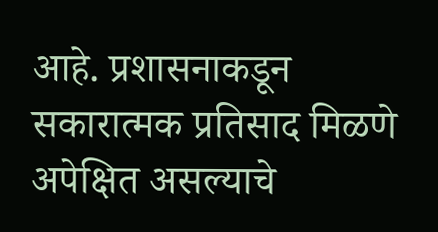आहे. प्रशासनाकडून सकारात्मक प्रतिसाद मिळणे अपेक्षित असल्याचे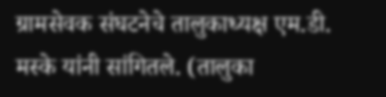ग्रामसेवक संघटनेचे तालुकाध्यक्ष एम.डी. मस्के यांनी सांगितले. (तालुका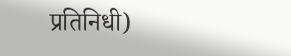प्रतिनिधी)